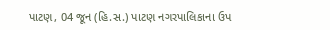પાટણ, 04 જૂન (હિ.સ.) પાટણ નગરપાલિકાના ઉપ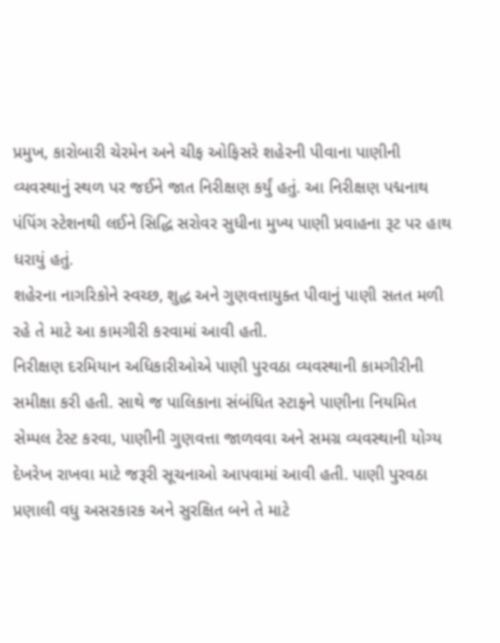પ્રમુખ, કારોબારી ચેરમેન અને ચીફ ઓફિસરે શહેરની પીવાના પાણીની વ્યવસ્થાનું સ્થળ પર જઈને જાત નિરીક્ષણ કર્યું હતું. આ નિરીક્ષણ પદ્મનાથ પંપિંગ સ્ટેશનથી લઈને સિદ્ધિ સરોવર સુધીના મુખ્ય પાણી પ્રવાહના રૂટ પર હાથ ધરાયું હતું.
શહેરના નાગરિકોને સ્વચ્છ, શુદ્ધ અને ગુણવત્તાયુક્ત પીવાનું પાણી સતત મળી રહે તે માટે આ કામગીરી કરવામાં આવી હતી.
નિરીક્ષણ દરમિયાન અધિકારીઓએ પાણી પુરવઠા વ્યવસ્થાની કામગીરીની સમીક્ષા કરી હતી. સાથે જ પાલિકાના સંબંધિત સ્ટાફને પાણીના નિયમિત સેમ્પલ ટેસ્ટ કરવા, પાણીની ગુણવત્તા જાળવવા અને સમગ્ર વ્યવસ્થાની યોગ્ય દેખરેખ રાખવા માટે જરૂરી સૂચનાઓ આપવામાં આવી હતી. પાણી પુરવઠા પ્રણાલી વધુ અસરકારક અને સુરક્ષિત બને તે માટે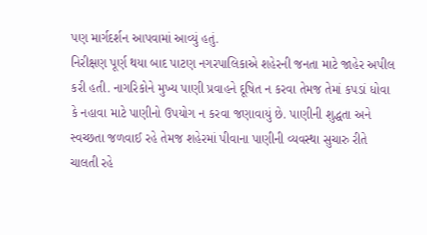પણ માર્ગદર્શન આપવામાં આવ્યું હતું.
નિરીક્ષણ પૂર્ણ થયા બાદ પાટણ નગરપાલિકાએ શહેરની જનતા માટે જાહેર અપીલ કરી હતી. નાગરિકોને મુખ્ય પાણી પ્રવાહને દૂષિત ન કરવા તેમજ તેમાં કપડાં ધોવા કે નહાવા માટે પાણીનો ઉપયોગ ન કરવા જણાવાયું છે. પાણીની શુદ્ધતા અને સ્વચ્છતા જળવાઈ રહે તેમજ શહેરમાં પીવાના પાણીની વ્યવસ્થા સુચારુ રીતે ચાલતી રહે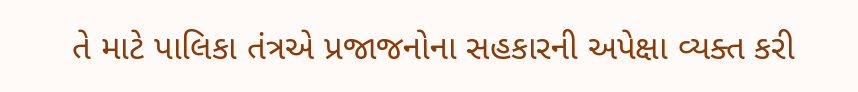તે માટે પાલિકા તંત્રએ પ્રજાજનોના સહકારની અપેક્ષા વ્યક્ત કરી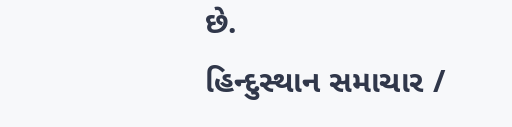છે.
હિન્દુસ્થાન સમાચાર /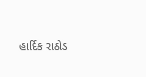હાર્દિક રાઠોડ